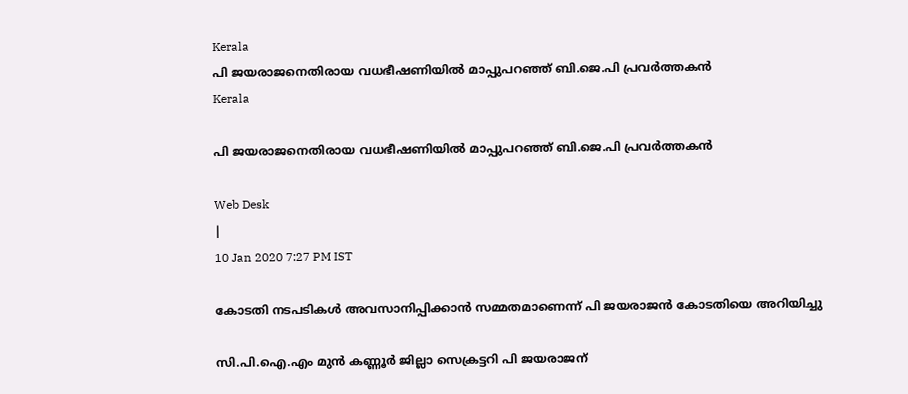Kerala
പി ജയരാജനെതിരായ വധഭീഷണിയില്‍ മാപ്പുപറഞ്ഞ് ബി.ജെ.പി പ്രവര്‍ത്തകന്‍
Kerala

പി ജയരാജനെതിരായ വധഭീഷണിയില്‍ മാപ്പുപറഞ്ഞ് ബി.ജെ.പി പ്രവര്‍ത്തകന്‍

Web Desk
|
10 Jan 2020 7:27 PM IST

കോടതി നടപടികള്‍ അവസാനിപ്പിക്കാന്‍ സമ്മതമാണെന്ന് പി ജയരാജന്‍ കോടതിയെ അറിയിച്ചു

സി.പി.ഐ.എം മുന്‍ കണ്ണൂര്‍ ജില്ലാ സെക്രട്ടറി പി ജയരാജന്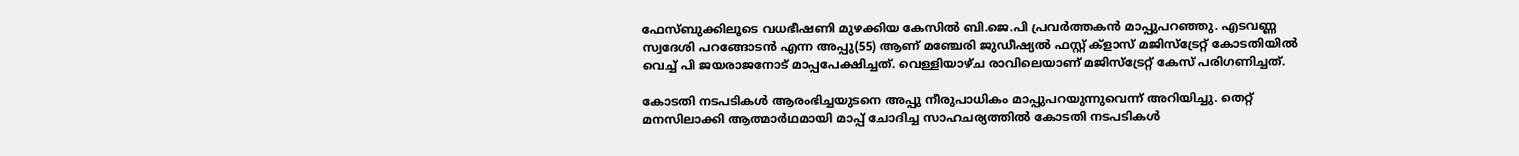ഫേസ്ബുക്കിലൂടെ വധഭീഷണി മുഴക്കിയ കേസില്‍ ബി.ജെ.പി പ്രവര്‍ത്തകന്‍ മാപ്പുപറഞ്ഞു. എടവണ്ണ സ്വദേശി പറങ്ങോടന്‍ എന്ന അപ്പു(55) ആണ് മഞ്ചേരി ജുഡീഷ്യല്‍ ഫസ്റ്റ് ക്‌ളാസ് മജിസ്‌ട്രേറ്റ് കോടതിയില്‍ വെച്ച് പി ജയരാജനോട് മാപ്പപേക്ഷിച്ചത്. വെള്ളിയാഴ്ച രാവിലെയാണ് മജിസ്‌ട്രേറ്റ് കേസ് പരിഗണിച്ചത്.

കോടതി നടപടികള്‍ ആരംഭിച്ചയുടനെ അപ്പു നീരുപാധികം മാപ്പുപറയുന്നുവെന്ന് അറിയിച്ചു. തെറ്റ് മനസിലാക്കി ആത്മാര്‍ഥമായി മാപ്പ് ചോദിച്ച സാഹചര്യത്തില്‍ കോടതി നടപടികള്‍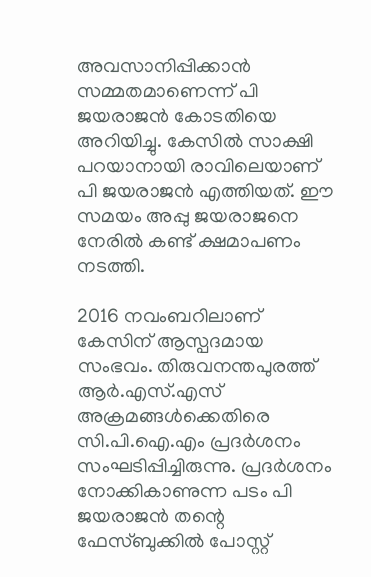അവസാനിപ്പിക്കാന്‍ സമ്മതമാണെന്ന് പി ജയരാജന്‍ കോടതിയെ അറിയിച്ചു. കേസില്‍ സാക്ഷി പറയാനായി രാവിലെയാണ് പി ജയരാജന്‍ എത്തിയത്. ഈ സമയം അപ്പു ജയരാജനെ നേരില്‍ കണ്ട് ക്ഷമാപണം നടത്തി.

2016 നവംബറിലാണ് കേസിന് ആസ്പദമായ സംഭവം. തിരുവനന്തപുരത്ത് ആര്‍.എസ്.എസ് അക്രമങ്ങള്‍ക്കെതിരെ സി.പി.ഐ.എം പ്രദര്‍ശനം സംഘടിപ്പിച്ചിരുന്നു. പ്രദര്‍ശനം നോക്കികാണുന്ന പടം പി ജയരാജന്‍ തന്റെ ഫേസ്ബുക്കില്‍ പോസ്റ്റ്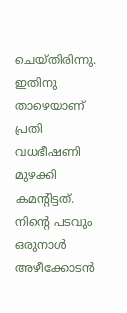ചെയ്തിരിന്നു. ഇതിനു താഴെയാണ് പ്രതി വധഭീഷണി മുഴക്കി കമന്റിട്ടത്. നിന്റെ പടവും ഒരുനാള്‍ അഴീക്കോടന്‍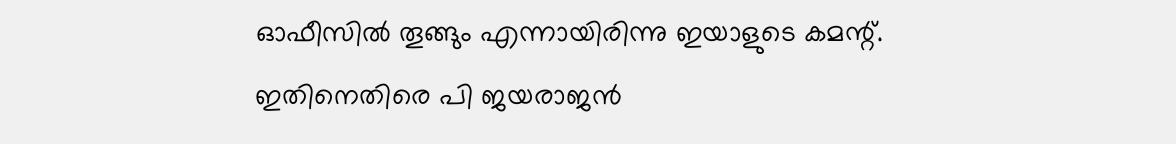ഓഫീസില്‍ തൂങ്ങും എന്നായിരിന്നു ഇയാളുടെ കമന്റ്. ഇതിനെതിരെ പി ജയരാജന്‍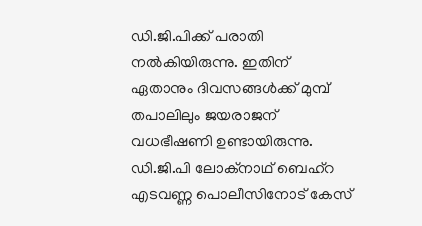ഡി.ജി.പിക്ക് പരാതി നല്‍കിയിരുന്നു. ഇതിന് ഏതാനും ദിവസങ്ങള്‍ക്ക് മുമ്പ് തപാലിലും ജയരാജന് വധഭീഷണി ഉണ്ടായിരുന്നു. ഡി.ജി.പി ലോക്‌നാഥ് ബെഹ്‌റ എടവണ്ണ പൊലീസിനോട് കേസ്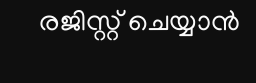രജിസ്റ്റ് ചെയ്യാന്‍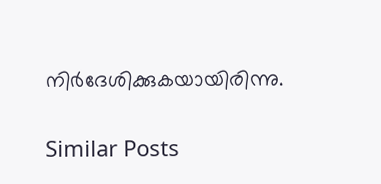നിര്‍ദേശിക്കുകയായിരിന്നു.

Similar Posts